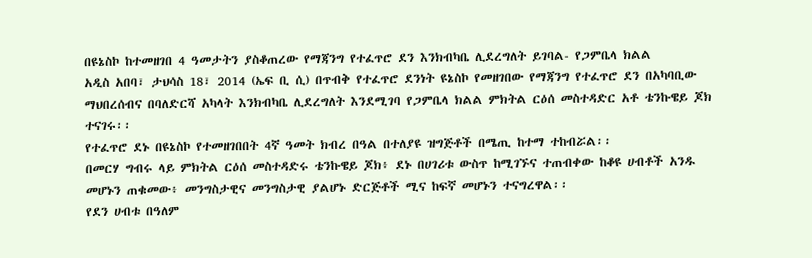በዩኔስኮ ከተመዘገበ 4 ዓመታትን ያስቆጠረው የማጃንግ የተፈጥሮ ደን እንክብካቤ ሊደረግለት ይገባል- የጋምቤላ ክልል
አዲስ አበባ፣ ታህሳስ 18፣ 2014 (ኤፍ ቢ ሲ) በጥብቅ የተፈጥሮ ደንነት ዩኔስኮ የመዘገበው የማጃንግ የተፈጥሮ ደን በአካባቢው ማህበረሰብና በባለድርሻ አካላት እንክብካቤ ሊደረግለት እንደሚገባ የጋምቤላ ክልል ምክትል ርዕሰ መስተዳድር አቶ ቴንኩዌይ ጆክ ተናገሩ፡፡
የተፈጥሮ ደኑ በዩኔስኮ የተመዘገበበት 4ኛ ዓመት ክብረ በዓል በተለያዩ ዝግጅቶች በሜጢ ከተማ ተከብሯል፡፡
በመርሃ ግብሩ ላይ ምክትል ርዕሰ መስተዳድሩ ቴንኩዌይ ጆክ፥ ደኑ በሀገሪቱ ውስጥ ከሚገኙና ተጠብቀው ከቆዩ ሀብቶች አንዱ መሆኑን ጠቁመው፥ መንግስታዊና መንግስታዊ ያልሆኑ ድርጅቶች ሚና ከፍኛ መሆኑን ተናግረዋል፡፡
የደን ሀብቱ በዓለም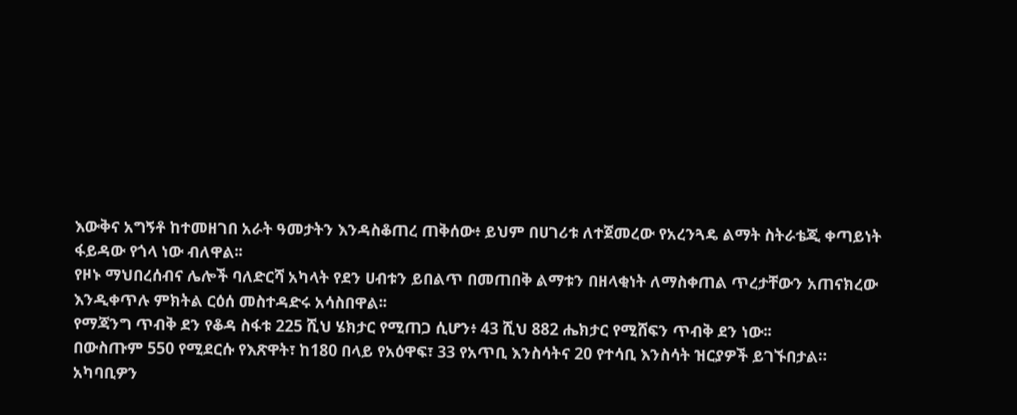እውቅና አግኝቶ ከተመዘገበ አራት ዓመታትን እንዳስቆጠረ ጠቅሰው፥ ይህም በሀገሪቱ ለተጀመረው የአረንጓዴ ልማት ስትራቴጂ ቀጣይነት ፋይዳው የጎላ ነው ብለዋል፡፡
የዞኑ ማህበረሰብና ሌሎች ባለድርሻ አካላት የደን ሀብቱን ይበልጥ በመጠበቅ ልማቱን በዘላቂነት ለማስቀጠል ጥረታቸውን አጠናክረው እንዲቀጥሉ ምክትል ርዕሰ መስተዳድሩ አሳስበዋል፡፡
የማጃንግ ጥብቅ ደን የቆዳ ስፋቱ 225 ሺህ ሄክታር የሚጠጋ ሲሆን፥ 43 ሺህ 882 ሔክታር የሚሸፍን ጥብቅ ደን ነው፡፡
በውስጡም 550 የሚደርሱ የእጽዋት፣ ከ180 በላይ የአዕዋፍ፣ 33 የአጥቢ እንስሳትና 20 የተሳቢ እንስሳት ዝርያዎች ይገኙበታል።
አካባቢዎን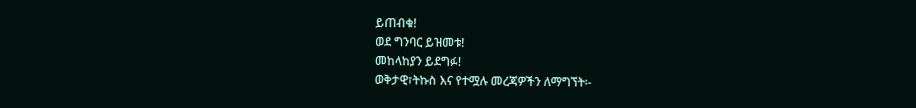ይጠብቁ!
ወደ ግንባር ይዝመቱ!
መከላከያን ይደግፉ!
ወቅታዊ፣ትኩስ እና የተሟሉ መረጃዎችን ለማግኘት፡-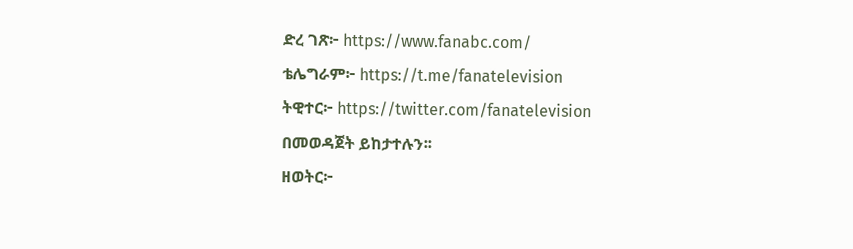ድረ ገጽ፦ https://www.fanabc.com/
ቴሌግራም፦ https://t.me/fanatelevision
ትዊተር፦ https://twitter.com/fanatelevision በመወዳጀት ይከታተሉን፡፡
ዘወትር፦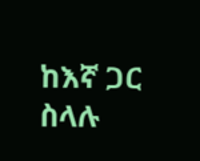ከእኛ ጋር ስላሉ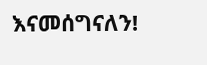እናመሰግናለን!